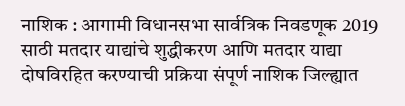नाशिक : आगामी विधानसभा सार्वत्रिक निवडणूक 2019 साठी मतदार याद्यांचे शुद्धीकरण आणि मतदार याद्या दोषविरहित करण्याची प्रक्रिया संपूर्ण नाशिक जिल्ह्यात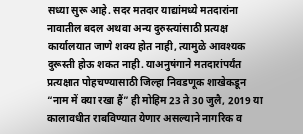सध्या सुरू आहे. सदर मतदार याद्यांमध्ये मतदारांना नावातील बदल अथवा अन्य दुरुस्त्यांसाठी प्रत्यक्ष कार्यालयात जाणे शक्य होत नाही, त्यामुळे आवश्यक दुरूस्ती होऊ शकत नाही. याअनुषंगाने मतदारांपर्यंत प्रत्यक्षात पोहचण्यासाठी जिल्हा निवडणूक शाखेकडून “नाम में क्या रखा हैं” ही मोहिम 23 ते 30 जुलै, 2019 या कालावधीत राबविण्यात येणार असल्याने नागरिक व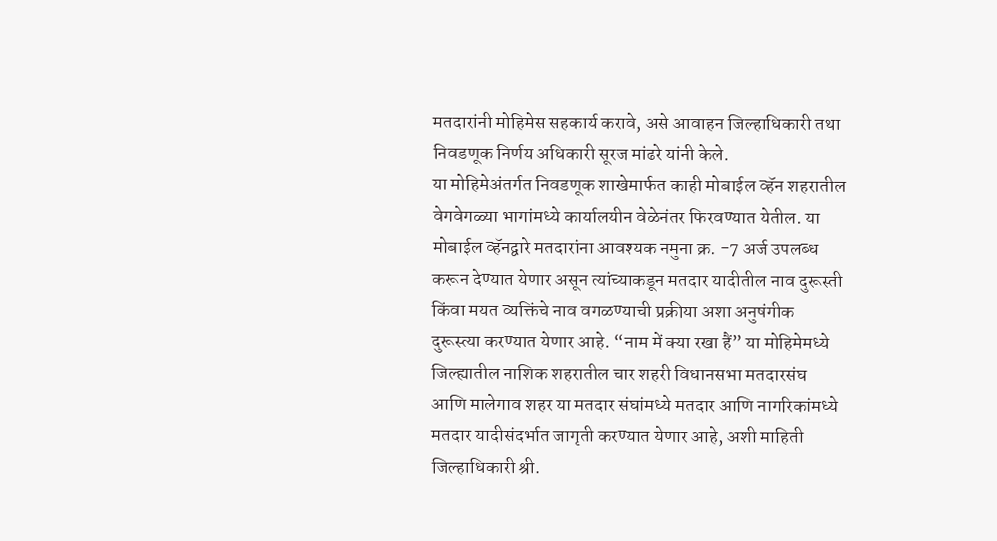मतदारांनी मोहिमेस सहकार्य करावे, असे आवाहन जिल्हाधिकारी तथा निवडणूक निर्णय अधिकारी सूरज मांढरे यांनी केले.
या मोहिमेअंतर्गत निवडणूक शाखेमार्फत काही मोबाईल व्हॅन शहरातील वेगवेगळ्या भागांमध्ये कार्यालयीन वेळेनंतर फिरवण्यात येतील. या मोबाईल व्हॅनद्वारे मतदारांना आवश्यक नमुना क्र. -7 अर्ज उपलब्ध करून देण्यात येणार असून त्यांच्याकडून मतदार यादीतील नाव दुरूस्ती किंवा मयत व्यक्तिंचे नाव वगळण्याची प्रक्रीया अशा अनुषंगीक दुरूस्त्या करण्यात येणार आहे. “नाम में क्या रखा हैं” या मोहिमेमध्ये जिल्ह्यातील नाशिक शहरातील चार शहरी विधानसभा मतदारसंघ आणि मालेगाव शहर या मतदार संघांमध्ये मतदार आणि नागरिकांमध्ये मतदार यादीसंदर्भात जागृती करण्यात येणार आहे, अशी माहिती जिल्हाधिकारी श्री.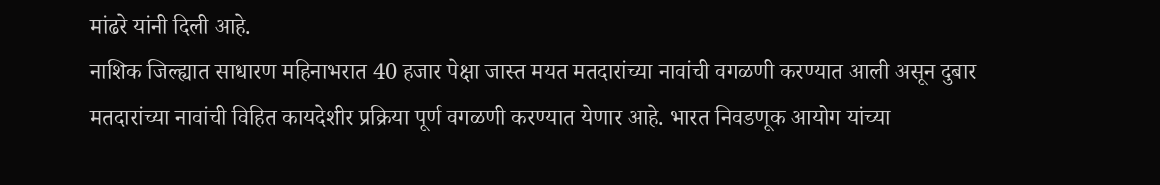मांढरे यांनी दिली आहे.
नाशिक जिल्ह्यात साधारण महिनाभरात 40 हजार पेक्षा जास्त मयत मतदारांच्या नावांची वगळणी करण्यात आली असून दुबार मतदारांच्या नावांची विहित कायदेशीर प्रक्रिया पूर्ण वगळणी करण्यात येणार आहे. भारत निवडणूक आयोग यांच्या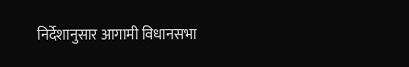निर्देशानुसार आगामी विधानसभा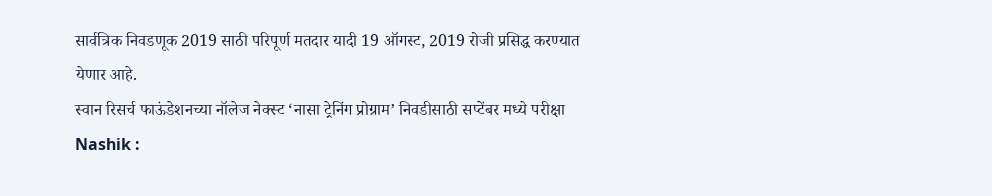सार्वत्रिक निवडणूक 2019 साठी परिपूर्ण मतदार यादी 19 ऑगस्ट, 2019 रोजी प्रसिद्ध करण्यात येणार आहे.
स्वान रिसर्च फाऊंडेशनच्या नॉलेज नेक्स्ट ‘नासा ट्रेनिंग प्रोग्राम’ निवडीसाठी सप्टेंबर मध्ये परीक्षा
Nashik :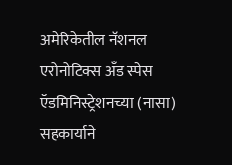अमेरिकेतील नॅशनल एरोनोटिक्स अँड स्पेस ऍडमिनिस्ट्रेशनच्या (नासा) सहकार्याने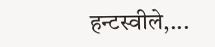हन्टस्वीले,...